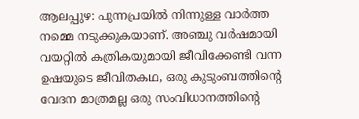ആലപ്പുഴ: പുന്നപ്രയിൽ നിന്നുള്ള വാർത്ത നമ്മെ നടുക്കുകയാണ്. അഞ്ചു വർഷമായി വയറ്റിൽ കത്രികയുമായി ജീവിക്കേണ്ടി വന്ന ഉഷയുടെ ജീവിതകഥ, ഒരു കുടുംബത്തിന്റെ വേദന മാത്രമല്ല ഒരു സംവിധാനത്തിന്റെ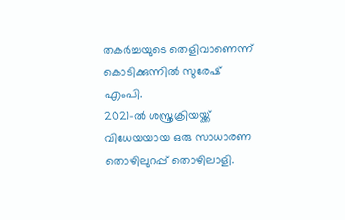തകർച്ചയുടെ തെളിവാണെന്ന് കൊടിക്കുന്നിൽ സുരേഷ് എംപി.
2021-ൽ ശസ്ത്രക്രിയയ്ക്ക് വിധേയയായ ഒരു സാധാരണ തൊഴിലുറപ്പ് തൊഴിലാളി.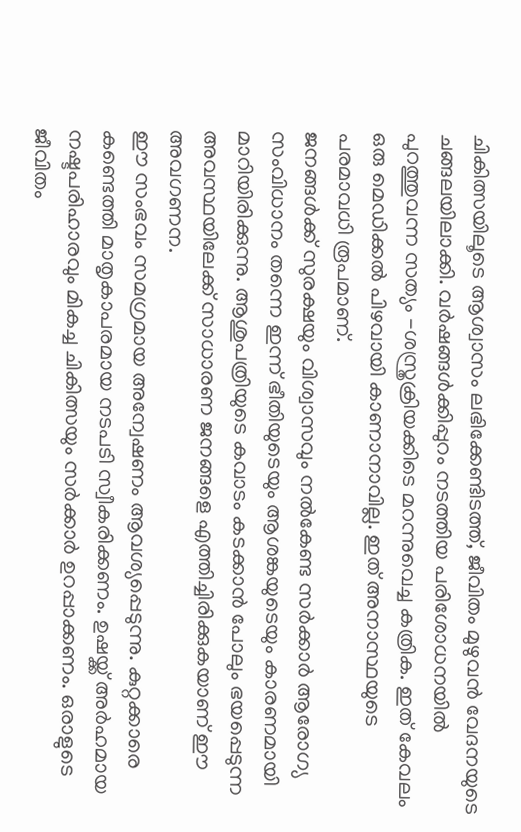ചികിത്സയിലൂടെ ആശ്വാസം ലഭിക്കേണ്ടിടത്ത്, ജീവിതം മുഴുവൻ വേദനയുടെ ചങ്ങലയിലാക്കി. വർഷങ്ങൾക്കിപ്പുറം നടത്തിയ പരിശോധനയിൽ പുറത്തുവന്ന സത്യം -ശസ്ത്രക്രിയക്കിടെ മറന്നുവെച്ച കത്രിക. ഇത് കേവലം ഒരു മെഡിക്കൽ പിഴവായി കാണാനാവില്ല. ഇത് അനാസ്ഥയുടെ പരമാവധി രൂപമാണ്.
ജനങ്ങൾക്ക് സുരക്ഷയും വിശ്വാസവും നൽകേണ്ട സർക്കാർ ആരോഗ്യ സംവിധാനം തന്നെ ഇന്ന് ഭീതിയുടെയും ആശങ്കയുടെയും കാരണമായി മാറിയിരിക്കുന്നു. ആശുപത്രിയുടെ കവാടം കടക്കാൻ പോലും ഭയപ്പെടുന്ന അവസ്ഥയിലേക്ക് സാധാരണ ജനങ്ങളെ എത്തിച്ചിരിക്കുകയാണ് ഈ അവഗണന.
ഈ സംഭവം സമഗ്രമായ അന്വേഷണം ആവശ്യപ്പെടുന്നു. കുറ്റക്കാരെ കണ്ടെത്തി മാതൃകാപരമായ നടപടി സ്വീകരിക്കണം. ഉഷയ്ക്ക് അർഹമായ നഷ്ടപരിഹാരവും മികച്ച ചികിത്സയും സർക്കാർ ഉറപ്പാക്കണം. ഒരാളുടെ ജീവിതം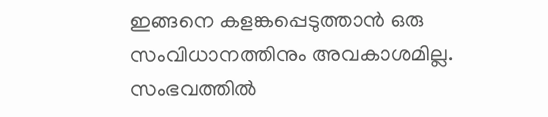ഇങ്ങനെ കളങ്കപ്പെടുത്താൻ ഒരു സംവിധാനത്തിനും അവകാശമില്ല. സംഭവത്തിൽ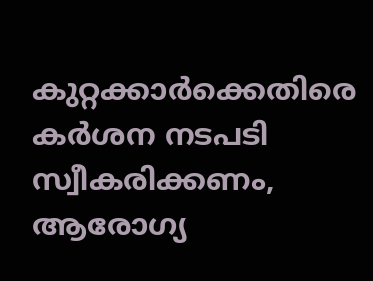കുറ്റക്കാർക്കെതിരെ കർശന നടപടി സ്വീകരിക്കണം, ആരോഗ്യ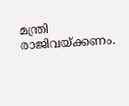മന്ത്രി രാജിവയ്ക്കണം.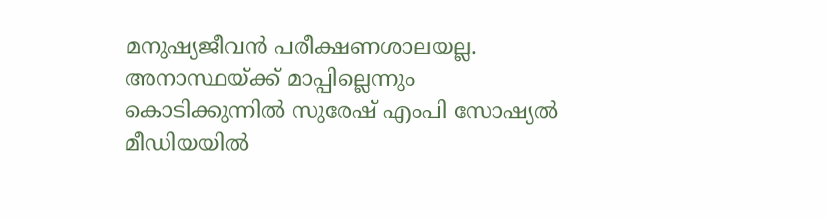മനുഷ്യജീവൻ പരീക്ഷണശാലയല്ല. അനാസ്ഥയ്ക്ക് മാപ്പില്ലെന്നും കൊടിക്കുന്നിൽ സുരേഷ് എംപി സോഷ്യൽ മീഡിയയിൽ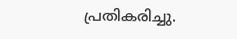പ്രതികരിച്ചു.